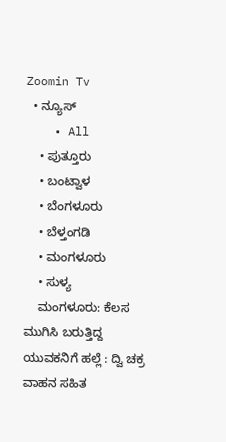Zoomin Tv
  • ನ್ಯೂಸ್
    • All
    • ಪುತ್ತೂರು
    • ಬಂಟ್ವಾಳ
    • ಬೆಂಗಳೂರು
    • ಬೆಳ್ತಂಗಡಿ
    • ಮಂಗಳೂರು
    • ಸುಳ್ಯ
    ಮಂಗಳೂರು: ಕೆಲಸ ಮುಗಿಸಿ ಬರುತ್ತಿದ್ದ ಯುವಕನಿಗೆ ಹಲ್ಲೆ : ದ್ವಿ ಚಕ್ರ ವಾಹನ ಸಹಿತ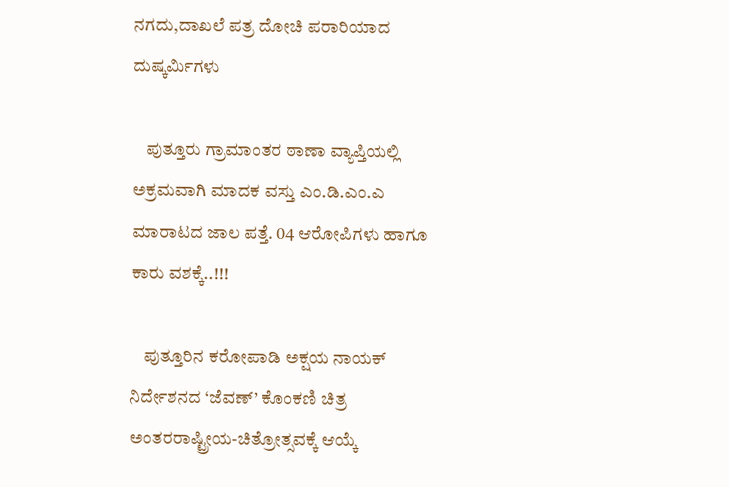ನಗದು,ದಾಖಲೆ ಪತ್ರ ದೋಚಿ ಪರಾರಿಯಾದ ದುಷ್ಕರ್ಮಿಗಳು

    ಪುತ್ತೂರು ಗ್ರಾಮಾಂತರ ಠಾಣಾ ವ್ಯಾಪ್ತಿಯಲ್ಲಿ ಅಕ್ರಮವಾಗಿ ಮಾದಕ ವಸ್ತು ಎಂ.ಡಿ.ಎಂ.ಎ ಮಾರಾಟದ ಜಾಲ ಪತ್ತೆ. 04 ಆರೋಪಿಗಳು ಹಾಗೂ ಕಾರು ವಶಕ್ಕೆ..!!!

    ಪುತ್ತೂರಿನ ಕರೋಪಾಡಿ ಅಕ್ಷಯ ನಾಯಕ್‌ ನಿರ್ದೇಶನದ ‘ಜೆವಣ್‌’ ಕೊಂಕಣಿ ಚಿತ್ರ ಅಂತರರಾಷ್ಟ್ರೀಯ-ಚಿತ್ರೋತ್ಸವಕ್ಕೆ ಆಯ್ಕೆ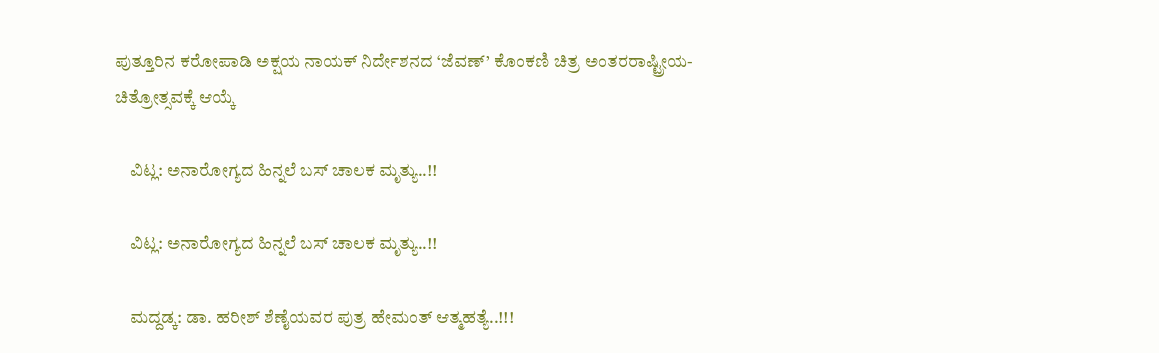ಪುತ್ತೂರಿನ ಕರೋಪಾಡಿ ಅಕ್ಷಯ ನಾಯಕ್‌ ನಿರ್ದೇಶನದ ‘ಜೆವಣ್‌’ ಕೊಂಕಣಿ ಚಿತ್ರ ಅಂತರರಾಷ್ಟ್ರೀಯ-ಚಿತ್ರೋತ್ಸವಕ್ಕೆ ಆಯ್ಕೆ

    ವಿಟ್ಲ: ಅನಾರೋಗ್ಯದ ಹಿನ್ನಲೆ ಬಸ್ ಚಾಲಕ ಮೃತ್ಯು..!!

    ವಿಟ್ಲ: ಅನಾರೋಗ್ಯದ ಹಿನ್ನಲೆ ಬಸ್ ಚಾಲಕ ಮೃತ್ಯು..!!

    ಮದ್ದಡ್ಕ: ಡಾ. ಹರೀಶ್ ಶೆಣೈಯವರ ಪುತ್ರ ಹೇಮಂತ್ ಆತ್ಮಹತ್ಯೆ..!!!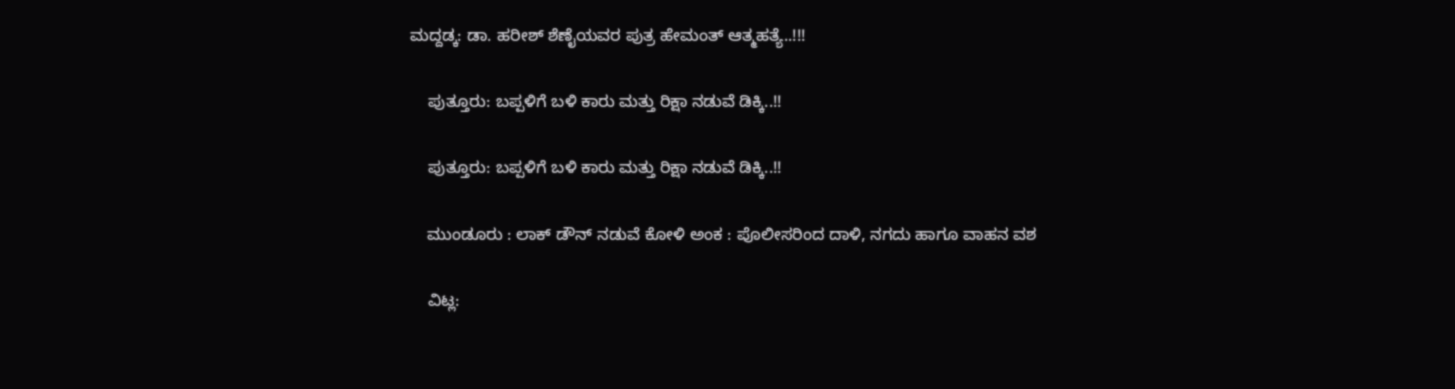ಮದ್ದಡ್ಕ: ಡಾ. ಹರೀಶ್ ಶೆಣೈಯವರ ಪುತ್ರ ಹೇಮಂತ್ ಆತ್ಮಹತ್ಯೆ..!!!

    ಪುತ್ತೂರು: ಬಪ್ಪಳಿಗೆ ಬಳಿ ಕಾರು ಮತ್ತು ರಿಕ್ಷಾ ನಡುವೆ ಡಿಕ್ಕಿ..!!

    ಪುತ್ತೂರು: ಬಪ್ಪಳಿಗೆ ಬಳಿ ಕಾರು ಮತ್ತು ರಿಕ್ಷಾ ನಡುವೆ ಡಿಕ್ಕಿ..!!

    ಮುಂಡೂರು : ಲಾಕ್ ಡೌನ್ ನಡುವೆ ಕೋಳಿ ಅಂಕ : ಪೊಲೀಸರಿಂದ ದಾಳಿ, ನಗದು ಹಾಗೂ ವಾಹನ ವಶ

    ವಿಟ್ಲ: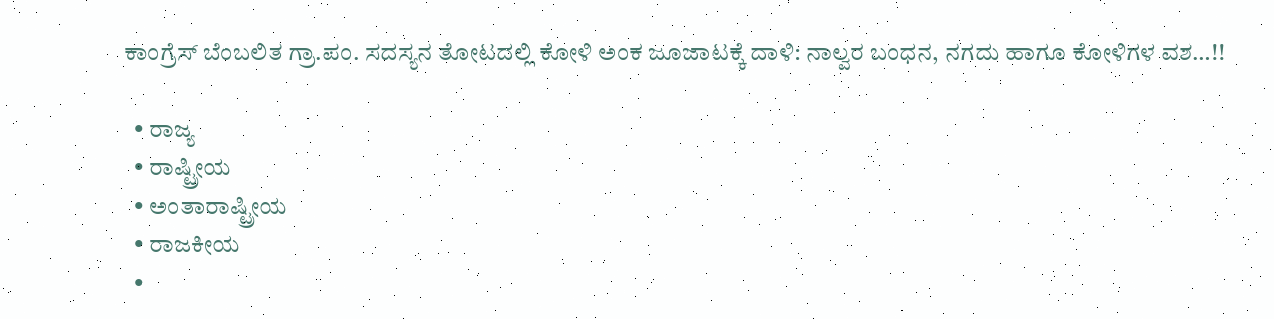ಕಾಂಗ್ರೆಸ್ ಬೆಂಬಲಿತ ಗ್ರಾ.ಪಂ. ಸದಸ್ಯನ ತೋಟದಲ್ಲಿ ಕೋಳಿ ಅಂಕ ಜೂಜಾಟಕ್ಕೆ ದಾಳಿ: ನಾಲ್ವರ ಬಂಧನ, ನಗದು ಹಾಗೂ ಕೋಳಿಗಳ ವಶ…!!

  • ರಾಜ್ಯ
  • ರಾಷ್ಟ್ರೀಯ
  • ಅಂತಾರಾಷ್ಟ್ರೀಯ
  • ರಾಜಕೀಯ
  •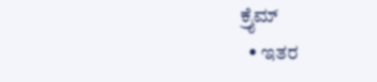ಕ್ರೈಮ್
  • ಇತರ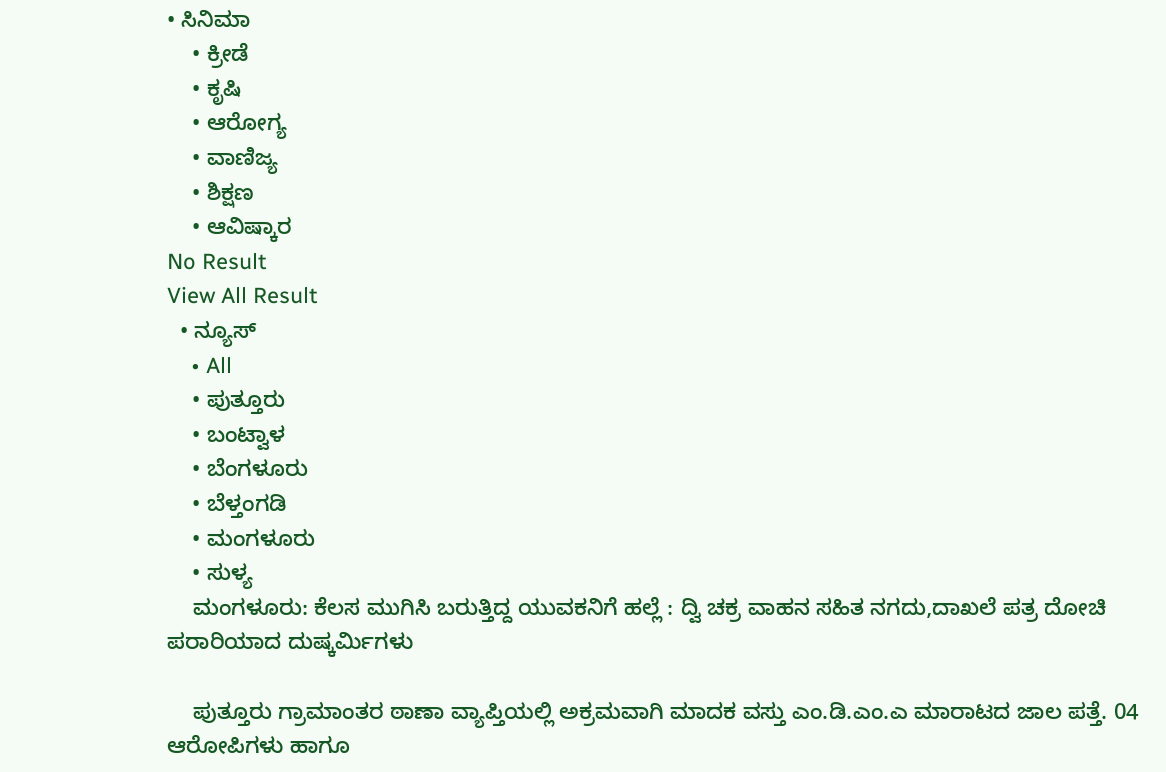• ಸಿನಿಮಾ
    • ಕ್ರೀಡೆ
    • ಕೃಷಿ
    • ಆರೋಗ್ಯ
    • ವಾಣಿಜ್ಯ
    • ಶಿಕ್ಷಣ
    • ಆವಿಷ್ಕಾರ
No Result
View All Result
  • ನ್ಯೂಸ್
    • All
    • ಪುತ್ತೂರು
    • ಬಂಟ್ವಾಳ
    • ಬೆಂಗಳೂರು
    • ಬೆಳ್ತಂಗಡಿ
    • ಮಂಗಳೂರು
    • ಸುಳ್ಯ
    ಮಂಗಳೂರು: ಕೆಲಸ ಮುಗಿಸಿ ಬರುತ್ತಿದ್ದ ಯುವಕನಿಗೆ ಹಲ್ಲೆ : ದ್ವಿ ಚಕ್ರ ವಾಹನ ಸಹಿತ ನಗದು,ದಾಖಲೆ ಪತ್ರ ದೋಚಿ ಪರಾರಿಯಾದ ದುಷ್ಕರ್ಮಿಗಳು

    ಪುತ್ತೂರು ಗ್ರಾಮಾಂತರ ಠಾಣಾ ವ್ಯಾಪ್ತಿಯಲ್ಲಿ ಅಕ್ರಮವಾಗಿ ಮಾದಕ ವಸ್ತು ಎಂ.ಡಿ.ಎಂ.ಎ ಮಾರಾಟದ ಜಾಲ ಪತ್ತೆ. 04 ಆರೋಪಿಗಳು ಹಾಗೂ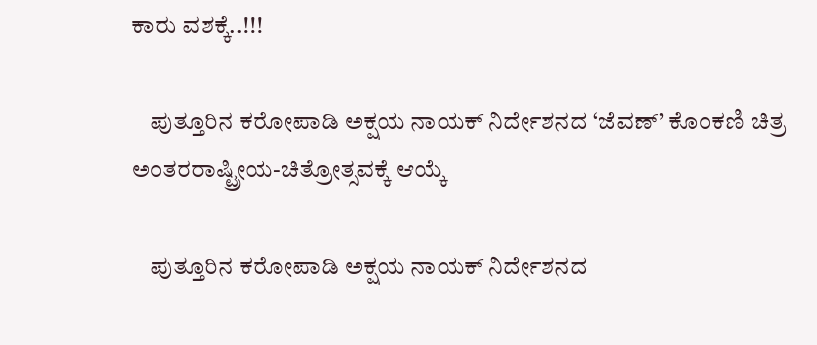ಕಾರು ವಶಕ್ಕೆ..!!!

    ಪುತ್ತೂರಿನ ಕರೋಪಾಡಿ ಅಕ್ಷಯ ನಾಯಕ್‌ ನಿರ್ದೇಶನದ ‘ಜೆವಣ್‌’ ಕೊಂಕಣಿ ಚಿತ್ರ ಅಂತರರಾಷ್ಟ್ರೀಯ-ಚಿತ್ರೋತ್ಸವಕ್ಕೆ ಆಯ್ಕೆ

    ಪುತ್ತೂರಿನ ಕರೋಪಾಡಿ ಅಕ್ಷಯ ನಾಯಕ್‌ ನಿರ್ದೇಶನದ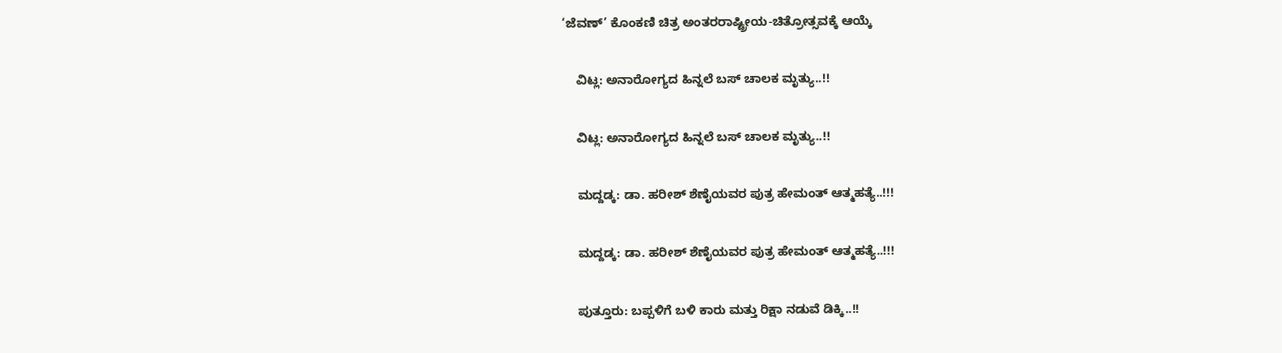‘ಜೆವಣ್‌’ ಕೊಂಕಣಿ ಚಿತ್ರ ಅಂತರರಾಷ್ಟ್ರೀಯ-ಚಿತ್ರೋತ್ಸವಕ್ಕೆ ಆಯ್ಕೆ

    ವಿಟ್ಲ: ಅನಾರೋಗ್ಯದ ಹಿನ್ನಲೆ ಬಸ್ ಚಾಲಕ ಮೃತ್ಯು..!!

    ವಿಟ್ಲ: ಅನಾರೋಗ್ಯದ ಹಿನ್ನಲೆ ಬಸ್ ಚಾಲಕ ಮೃತ್ಯು..!!

    ಮದ್ದಡ್ಕ: ಡಾ. ಹರೀಶ್ ಶೆಣೈಯವರ ಪುತ್ರ ಹೇಮಂತ್ ಆತ್ಮಹತ್ಯೆ..!!!

    ಮದ್ದಡ್ಕ: ಡಾ. ಹರೀಶ್ ಶೆಣೈಯವರ ಪುತ್ರ ಹೇಮಂತ್ ಆತ್ಮಹತ್ಯೆ..!!!

    ಪುತ್ತೂರು: ಬಪ್ಪಳಿಗೆ ಬಳಿ ಕಾರು ಮತ್ತು ರಿಕ್ಷಾ ನಡುವೆ ಡಿಕ್ಕಿ..!!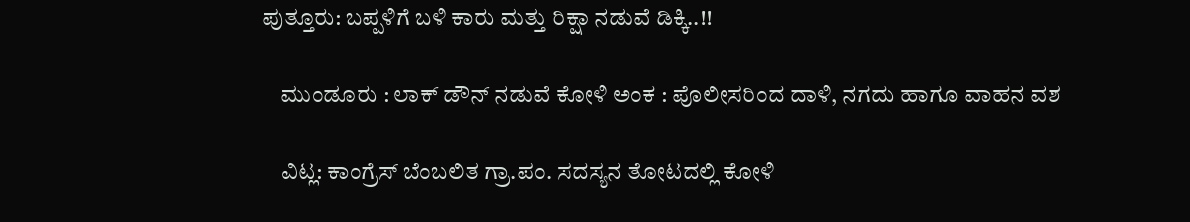ಪುತ್ತೂರು: ಬಪ್ಪಳಿಗೆ ಬಳಿ ಕಾರು ಮತ್ತು ರಿಕ್ಷಾ ನಡುವೆ ಡಿಕ್ಕಿ..!!

    ಮುಂಡೂರು : ಲಾಕ್ ಡೌನ್ ನಡುವೆ ಕೋಳಿ ಅಂಕ : ಪೊಲೀಸರಿಂದ ದಾಳಿ, ನಗದು ಹಾಗೂ ವಾಹನ ವಶ

    ವಿಟ್ಲ: ಕಾಂಗ್ರೆಸ್ ಬೆಂಬಲಿತ ಗ್ರಾ.ಪಂ. ಸದಸ್ಯನ ತೋಟದಲ್ಲಿ ಕೋಳಿ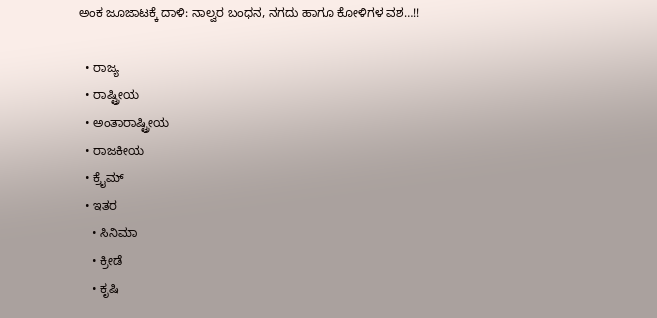ಅಂಕ ಜೂಜಾಟಕ್ಕೆ ದಾಳಿ: ನಾಲ್ವರ ಬಂಧನ, ನಗದು ಹಾಗೂ ಕೋಳಿಗಳ ವಶ…!!

  • ರಾಜ್ಯ
  • ರಾಷ್ಟ್ರೀಯ
  • ಅಂತಾರಾಷ್ಟ್ರೀಯ
  • ರಾಜಕೀಯ
  • ಕ್ರೈಮ್
  • ಇತರ
    • ಸಿನಿಮಾ
    • ಕ್ರೀಡೆ
    • ಕೃಷಿ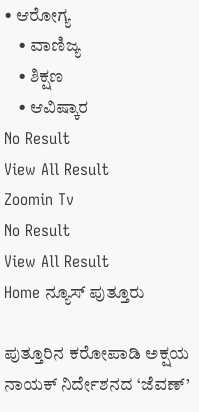• ಆರೋಗ್ಯ
    • ವಾಣಿಜ್ಯ
    • ಶಿಕ್ಷಣ
    • ಆವಿಷ್ಕಾರ
No Result
View All Result
Zoomin Tv
No Result
View All Result
Home ನ್ಯೂಸ್ ಪುತ್ತೂರು

ಪುತ್ತೂರಿನ ಕರೋಪಾಡಿ ಅಕ್ಷಯ ನಾಯಕ್‌ ನಿರ್ದೇಶನದ ‘ಜೆವಣ್‌’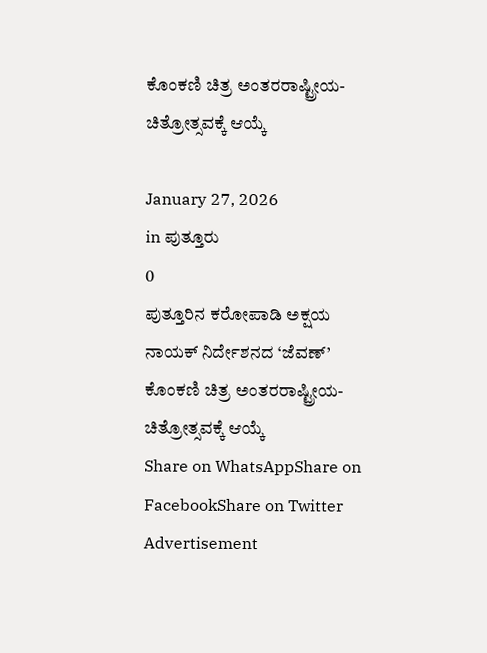ಕೊಂಕಣಿ ಚಿತ್ರ ಅಂತರರಾಷ್ಟ್ರೀಯ-ಚಿತ್ರೋತ್ಸವಕ್ಕೆ ಆಯ್ಕೆ

January 27, 2026
in ಪುತ್ತೂರು
0
ಪುತ್ತೂರಿನ ಕರೋಪಾಡಿ ಅಕ್ಷಯ ನಾಯಕ್‌ ನಿರ್ದೇಶನದ ‘ಜೆವಣ್‌’ ಕೊಂಕಣಿ ಚಿತ್ರ ಅಂತರರಾಷ್ಟ್ರೀಯ-ಚಿತ್ರೋತ್ಸವಕ್ಕೆ ಆಯ್ಕೆ
Share on WhatsAppShare on FacebookShare on Twitter
Advertisement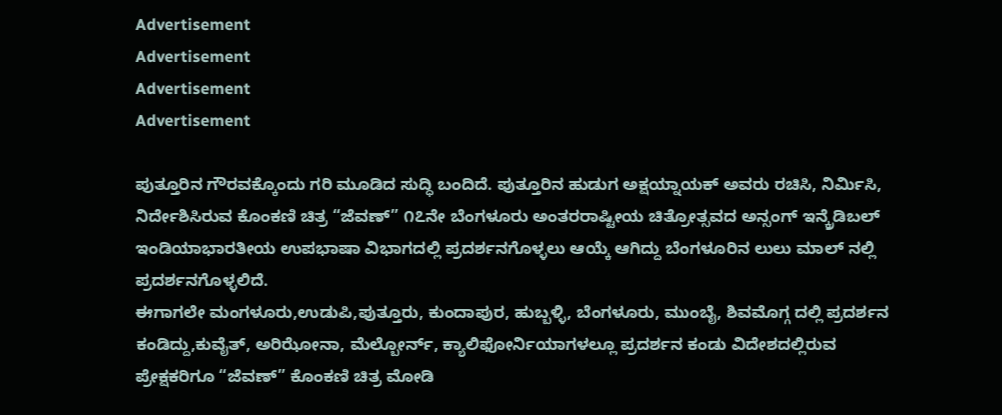Advertisement
Advertisement
Advertisement
Advertisement

ಪುತ್ತೂರಿನ ಗೌರವಕ್ಕೊಂದು ಗರಿ ಮೂಡಿದ ಸುದ್ಧಿ ಬಂದಿದೆ. ಪುತ್ತೂರಿನ ಹುಡುಗ ಅಕ್ಷಯ್ನಾಯಕ್ ಅವರು ರಚಿಸಿ, ನಿರ್ಮಿಸಿ, ನಿರ್ದೇಶಿಸಿರುವ ಕೊಂಕಣಿ ಚಿತ್ರ “ಜೆವಣ್” ೧೭ನೇ ಬೆಂಗಳೂರು ಅಂತರರಾಷ್ಟೀಯ ಚಿತ್ರೋತ್ಸವದ ಅನ್ಸಂಗ್ ಇನ್ಕ್ರೆಡಿಬಲ್ ಇಂಡಿಯಾಭಾರತೀಯ ಉಪಭಾಷಾ ವಿಭಾಗದಲ್ಲಿ ಪ್ರದರ್ಶನಗೊಳ್ಳಲು ಆಯ್ಕೆ ಆಗಿದ್ದು ಬೆಂಗಳೂರಿನ ಲುಲು ಮಾಲ್ ನಲ್ಲಿ ಪ್ರದರ್ಶನಗೊಳ್ಳಲಿದೆ.
ಈಗಾಗಲೇ ಮಂಗಳೂರು,ಉಡುಪಿ,ಪುತ್ತೂರು, ಕುಂದಾಪುರ, ಹುಬ್ಬಳ್ಳಿ, ಬೆಂಗಳೂರು, ಮುಂಬೈ, ಶಿವಮೊಗ್ಗ ದಲ್ಲಿ ಪ್ರದರ್ಶನ ಕಂಡಿದ್ದು,ಕುವೈತ್, ಅರಿಝೋನಾ, ಮೆಲ್ಬೋರ್ನ್, ಕ್ಯಾಲಿಫೋರ್ನಿಯಾಗಳಲ್ಲೂ ಪ್ರದರ್ಶನ ಕಂಡು ವಿದೇಶದಲ್ಲಿರುವ ಪ್ರೇಕ್ಷಕರಿಗೂ “ಜೆವಣ್” ಕೊಂಕಣಿ ಚಿತ್ರ ಮೋಡಿ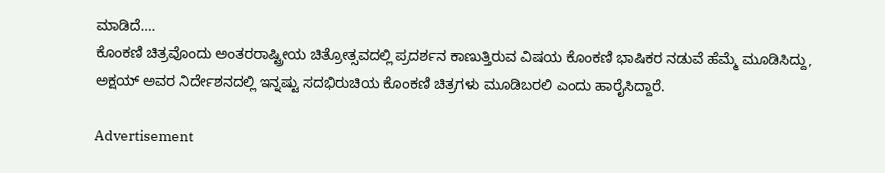ಮಾಡಿದೆ….
ಕೊಂಕಣಿ ಚಿತ್ರವೊಂದು ಅಂತರರಾಷ್ಟ್ರೀಯ ಚಿತ್ರೋತ್ಸವದಲ್ಲಿ ಪ್ರದರ್ಶನ ಕಾಣುತ್ತಿರುವ ವಿಷಯ ಕೊಂಕಣಿ ಭಾಷಿಕರ ನಡುವೆ ಹೆಮ್ಮೆ ಮೂಡಿಸಿದ್ದು, ಅಕ್ಷಯ್ ಅವರ ನಿರ್ದೇಶನದಲ್ಲಿ ಇನ್ನಷ್ಟು ಸದಭಿರುಚಿಯ ಕೊಂಕಣಿ ಚಿತ್ರಗಳು ಮೂಡಿಬರಲಿ ಎಂದು ಹಾರೈಸಿದ್ದಾರೆ.

Advertisement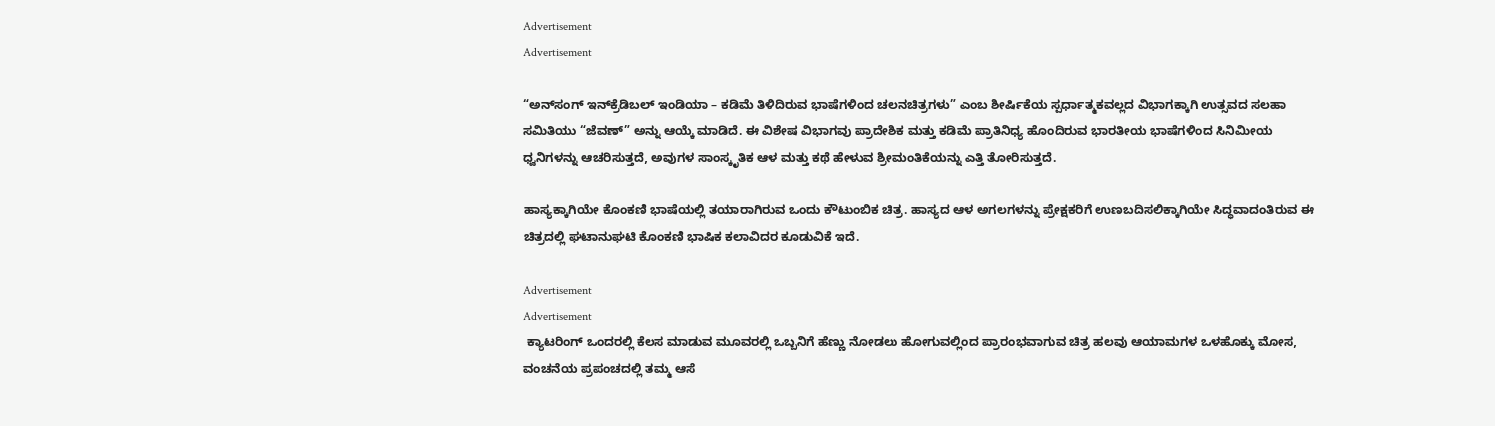Advertisement
Advertisement

“ಅನ್‌ಸಂಗ್ ಇನ್‌ಕ್ರೆಡಿಬಲ್ ಇಂಡಿಯಾ – ಕಡಿಮೆ ತಿಳಿದಿರುವ ಭಾಷೆಗಳಿಂದ ಚಲನಚಿತ್ರಗಳು” ಎಂಬ ಶೀರ್ಷಿಕೆಯ ಸ್ಪರ್ಧಾತ್ಮಕವಲ್ಲದ ವಿಭಾಗಕ್ಕಾಗಿ ಉತ್ಸವದ ಸಲಹಾ ಸಮಿತಿಯು “ಜೆವಣ್” ಅನ್ನು ಆಯ್ಕೆ ಮಾಡಿದೆ. ಈ ವಿಶೇಷ ವಿಭಾಗವು ಪ್ರಾದೇಶಿಕ ಮತ್ತು ಕಡಿಮೆ ಪ್ರಾತಿನಿಧ್ಯ ಹೊಂದಿರುವ ಭಾರತೀಯ ಭಾಷೆಗಳಿಂದ ಸಿನಿಮೀಯ ಧ್ವನಿಗಳನ್ನು ಆಚರಿಸುತ್ತದೆ, ಅವುಗಳ ಸಾಂಸ್ಕೃತಿಕ ಆಳ ಮತ್ತು ಕಥೆ ಹೇಳುವ ಶ್ರೀಮಂತಿಕೆಯನ್ನು ಎತ್ತಿ ತೋರಿಸುತ್ತದೆ.

ಹಾಸ್ಯಕ್ಕಾಗಿಯೇ ಕೊಂಕಣಿ ಭಾಷೆಯಲ್ಲಿ ತಯಾರಾಗಿರುವ ಒಂದು ಕೌಟುಂಬಿಕ ಚಿತ್ರ. ಹಾಸ್ಯದ ಆಳ ಅಗಲಗಳನ್ನು ಪ್ರೇಕ್ಷಕರಿಗೆ ಉಣಬದಿಸಲಿಕ್ಕಾಗಿಯೇ ಸಿದ್ಧವಾದಂತಿರುವ ಈ ಚಿತ್ರದಲ್ಲಿ ಘಟಾನುಘಟಿ ಕೊಂಕಣಿ ಭಾಷಿಕ ಕಲಾವಿದರ ಕೂಡುವಿಕೆ ಇದೆ.

Advertisement
Advertisement
 ಕ್ಯಾಟರಿಂಗ್ ಒಂದರಲ್ಲಿ ಕೆಲಸ ಮಾಡುವ ಮೂವರಲ್ಲಿ ಒಬ್ಬನಿಗೆ ಹೆಣ್ಣು ನೋಡಲು ಹೋಗುವಲ್ಲಿಂದ ಪ್ರಾರಂಭವಾಗುವ ಚಿತ್ರ ಹಲವು ಆಯಾಮಗಳ ಒಳಹೊಕ್ಕು ಮೋಸ, ವಂಚನೆಯ ಪ್ರಪಂಚದಲ್ಲಿ ತಮ್ಮ ಆಸೆ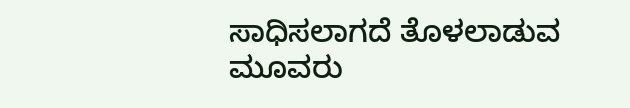ಸಾಧಿಸಲಾಗದೆ ತೊಳಲಾಡುವ ಮೂವರು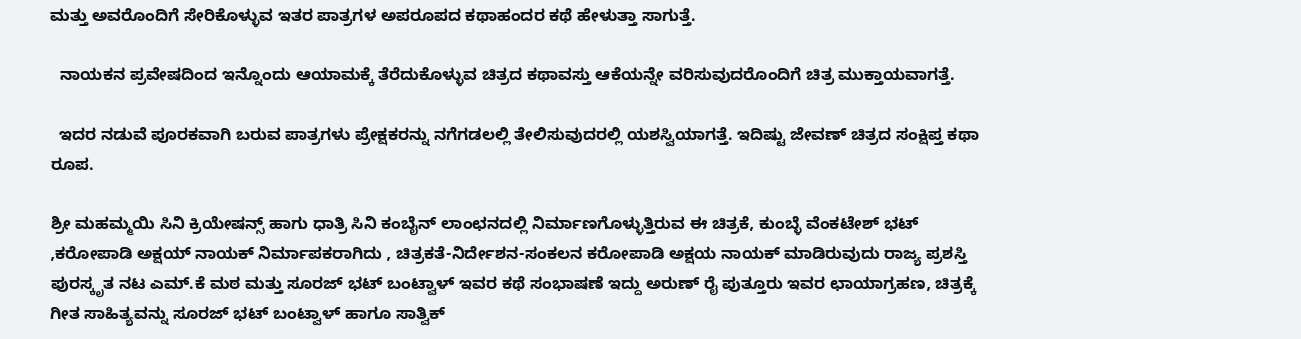ಮತ್ತು ಅವರೊಂದಿಗೆ ಸೇರಿಕೊಳ್ಳುವ ಇತರ ಪಾತ್ರಗಳ ಅಪರೂಪದ ಕಥಾಹಂದರ ಕಥೆ ಹೇಳುತ್ತಾ ಸಾಗುತ್ತೆ.

  ನಾಯಕನ ಪ್ರವೇಷದಿಂದ ಇನ್ನೊಂದು ಆಯಾಮಕ್ಕೆ ತೆರೆದುಕೊಳ್ಳುವ ಚಿತ್ರದ ಕಥಾವಸ್ತು ಆಕೆಯನ್ನೇ ವರಿಸುವುದರೊಂದಿಗೆ ಚಿತ್ರ ಮುಕ್ತಾಯವಾಗತ್ತೆ.

  ಇದರ ನಡುವೆ ಪೂರಕವಾಗಿ ಬರುವ ಪಾತ್ರಗಳು ಪ್ರೇಕ್ಷಕರನ್ನು ನಗೆಗಡಲಲ್ಲಿ ತೇಲಿಸುವುದರಲ್ಲಿ ಯಶಸ್ವಿಯಾಗತ್ತೆ. ಇದಿಷ್ಟು ಜೇವಣ್ ಚಿತ್ರದ ಸಂಕ್ಷಿಪ್ತ ಕಥಾ ರೂಪ.

ಶ್ರೀ ಮಹಮ್ಮಯಿ ಸಿನಿ ಕ್ರಿಯೇಷನ್ಸ್ ಹಾಗು ಧಾತ್ರಿ ಸಿನಿ ಕಂಬೈನ್ ಲಾಂಛನದಲ್ಲಿ ನಿರ್ಮಾಣಗೊಳ್ಳುತ್ತಿರುವ ಈ ಚಿತ್ರಕೆ, ಕುಂಬ್ಳೆ ವೆಂಕಟೇಶ್ ಭಟ್ ,ಕರೋಪಾಡಿ ಅಕ್ಷಯ್ ನಾಯಕ್ ನಿರ್ಮಾಪಕರಾಗಿದು , ಚಿತ್ರಕತೆ-ನಿರ್ದೇಶನ-ಸಂಕಲನ ಕರೋಪಾಡಿ ಅಕ್ಷಯ ನಾಯಕ್ ಮಾಡಿರುವುದು ರಾಜ್ಯ ಪ್ರಶಸ್ತಿ ಪುರಸ್ಕೃತ ನಟ ಎಮ್.ಕೆ ಮಠ ಮತ್ತು ಸೂರಜ್ ಭಟ್ ಬಂಟ್ವಾಳ್ ಇವರ ಕಥೆ ಸಂಭಾಷಣೆ ಇದ್ದು ಅರುಣ್ ರೈ ಪುತ್ತೂರು ಇವರ ಛಾಯಾಗ್ರಹಣ, ಚಿತ್ರಕ್ಕೆ ಗೀತ ಸಾಹಿತ್ಯವನ್ನು ಸೂರಜ್ ಭಟ್ ಬಂಟ್ವಾಳ್ ಹಾಗೂ ಸಾತ್ವಿಕ್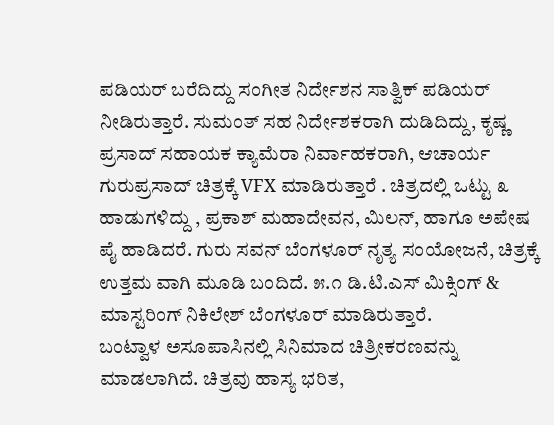ಪಡಿಯರ್ ಬರೆದಿದ್ದು ಸಂಗೀತ ನಿರ್ದೇಶನ ಸಾತ್ವಿಕ್ ಪಡಿಯರ್ ನೀಡಿರುತ್ತಾರೆ. ಸುಮಂತ್ ಸಹ ನಿರ್ದೇಶಕರಾಗಿ ದುಡಿದಿದ್ದು, ಕೃಷ್ಣ ಪ್ರಸಾದ್ ಸಹಾಯಕ ಕ್ಯಾಮೆರಾ ನಿರ್ವಾಹಕರಾಗಿ, ಆಚಾರ್ಯ ಗುರುಪ್ರಸಾದ್ ಚಿತ್ರಕ್ಕೆ VFX ಮಾಡಿರುತ್ತಾರೆ . ಚಿತ್ರದಲ್ಲಿ ಒಟ್ಟು ೩ ಹಾಡುಗಳಿದ್ದು , ಪ್ರಕಾಶ್ ಮಹಾದೇವನ, ಮಿಲನ್, ಹಾಗೂ ಅಪೇಷ ಪೈ ಹಾಡಿದರೆ. ಗುರು ಸವನ್ ಬೆಂಗಳೂರ್ ನೃತ್ಯ ಸಂಯೋಜನೆ, ಚಿತ್ರಕ್ಕೆ ಉತ್ತಮ ವಾಗಿ ಮೂಡಿ ಬಂದಿದೆ. ೫.೧ ಡಿ.ಟಿ.ಎಸ್ ಮಿಕ್ಸಿಂಗ್ & ಮಾಸ್ಟರಿಂಗ್ ನಿಕಿಲೇಶ್ ಬೆಂಗಳೂರ್ ಮಾಡಿರುತ್ತಾರೆ.
ಬಂಟ್ವಾಳ ಅಸೂಪಾಸಿನಲ್ಲಿ ಸಿನಿಮಾದ ಚಿತ್ರೀಕರಣವನ್ನು ಮಾಡಲಾಗಿದೆ. ಚಿತ್ರವು ಹಾಸ್ಯ ಭರಿತ,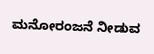ಮನೋರಂಜನೆ ನೀಡುವ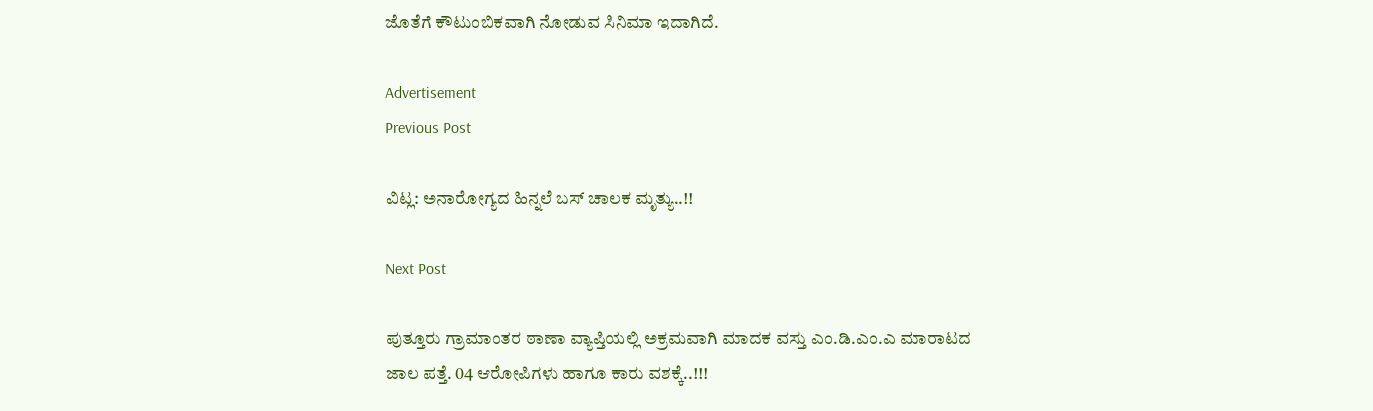ಜೊತೆಗೆ ಕೌಟುಂಬಿಕವಾಗಿ ನೋಡುವ ಸಿನಿಮಾ ಇದಾಗಿದೆ.

Advertisement
Previous Post

ವಿಟ್ಲ: ಅನಾರೋಗ್ಯದ ಹಿನ್ನಲೆ ಬಸ್ ಚಾಲಕ ಮೃತ್ಯು..!!

Next Post

ಪುತ್ತೂರು ಗ್ರಾಮಾಂತರ ಠಾಣಾ ವ್ಯಾಪ್ತಿಯಲ್ಲಿ ಅಕ್ರಮವಾಗಿ ಮಾದಕ ವಸ್ತು ಎಂ.ಡಿ.ಎಂ.ಎ ಮಾರಾಟದ ಜಾಲ ಪತ್ತೆ. 04 ಆರೋಪಿಗಳು ಹಾಗೂ ಕಾರು ವಶಕ್ಕೆ..!!!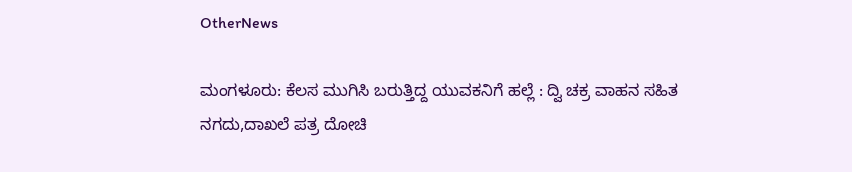OtherNews

ಮಂಗಳೂರು: ಕೆಲಸ ಮುಗಿಸಿ ಬರುತ್ತಿದ್ದ ಯುವಕನಿಗೆ ಹಲ್ಲೆ : ದ್ವಿ ಚಕ್ರ ವಾಹನ ಸಹಿತ ನಗದು,ದಾಖಲೆ ಪತ್ರ ದೋಚಿ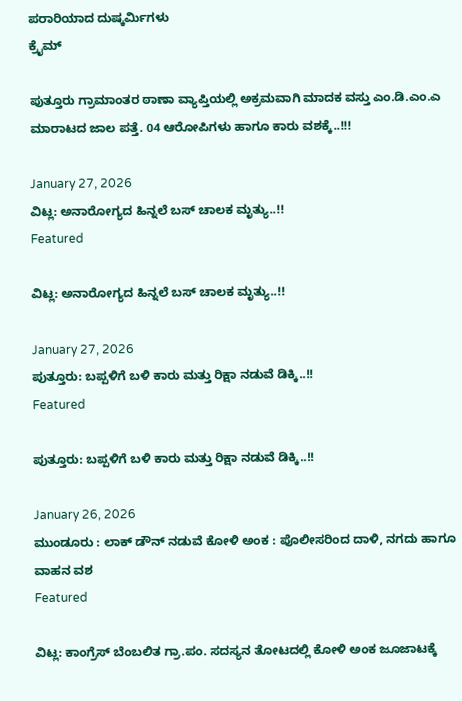ಪರಾರಿಯಾದ ದುಷ್ಕರ್ಮಿಗಳು
ಕ್ರೈಮ್

ಪುತ್ತೂರು ಗ್ರಾಮಾಂತರ ಠಾಣಾ ವ್ಯಾಪ್ತಿಯಲ್ಲಿ ಅಕ್ರಮವಾಗಿ ಮಾದಕ ವಸ್ತು ಎಂ.ಡಿ.ಎಂ.ಎ ಮಾರಾಟದ ಜಾಲ ಪತ್ತೆ. 04 ಆರೋಪಿಗಳು ಹಾಗೂ ಕಾರು ವಶಕ್ಕೆ..!!!

January 27, 2026
ವಿಟ್ಲ: ಅನಾರೋಗ್ಯದ ಹಿನ್ನಲೆ ಬಸ್ ಚಾಲಕ ಮೃತ್ಯು..!!
Featured

ವಿಟ್ಲ: ಅನಾರೋಗ್ಯದ ಹಿನ್ನಲೆ ಬಸ್ ಚಾಲಕ ಮೃತ್ಯು..!!

January 27, 2026
ಪುತ್ತೂರು: ಬಪ್ಪಳಿಗೆ ಬಳಿ ಕಾರು ಮತ್ತು ರಿಕ್ಷಾ ನಡುವೆ ಡಿಕ್ಕಿ..!!
Featured

ಪುತ್ತೂರು: ಬಪ್ಪಳಿಗೆ ಬಳಿ ಕಾರು ಮತ್ತು ರಿಕ್ಷಾ ನಡುವೆ ಡಿಕ್ಕಿ..!!

January 26, 2026
ಮುಂಡೂರು : ಲಾಕ್ ಡೌನ್ ನಡುವೆ ಕೋಳಿ ಅಂಕ : ಪೊಲೀಸರಿಂದ ದಾಳಿ, ನಗದು ಹಾಗೂ ವಾಹನ ವಶ
Featured

ವಿಟ್ಲ: ಕಾಂಗ್ರೆಸ್ ಬೆಂಬಲಿತ ಗ್ರಾ.ಪಂ. ಸದಸ್ಯನ ತೋಟದಲ್ಲಿ ಕೋಳಿ ಅಂಕ ಜೂಜಾಟಕ್ಕೆ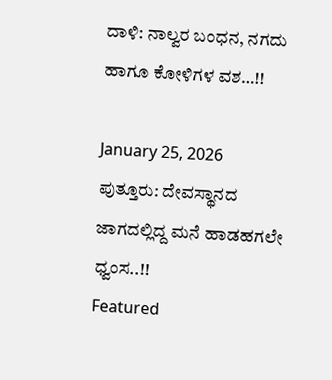ದಾಳಿ: ನಾಲ್ವರ ಬಂಧನ, ನಗದು ಹಾಗೂ ಕೋಳಿಗಳ ವಶ…!!

January 25, 2026
ಪುತ್ತೂರು: ದೇವಸ್ಥಾನದ ಜಾಗದಲ್ಲಿದ್ದ ಮನೆ ಹಾಡಹಗಲೇ ಧ್ವಂಸ..!!
Featured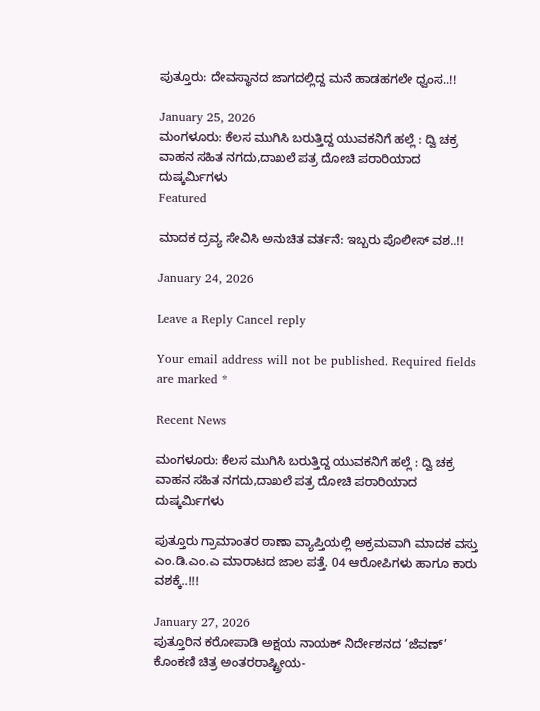ಪುತ್ತೂರು: ದೇವಸ್ಥಾನದ ಜಾಗದಲ್ಲಿದ್ದ ಮನೆ ಹಾಡಹಗಲೇ ಧ್ವಂಸ..!!

January 25, 2026
ಮಂಗಳೂರು: ಕೆಲಸ ಮುಗಿಸಿ ಬರುತ್ತಿದ್ದ ಯುವಕನಿಗೆ ಹಲ್ಲೆ : ದ್ವಿ ಚಕ್ರ ವಾಹನ ಸಹಿತ ನಗದು,ದಾಖಲೆ ಪತ್ರ ದೋಚಿ ಪರಾರಿಯಾದ ದುಷ್ಕರ್ಮಿಗಳು
Featured

ಮಾದಕ ದ್ರವ್ಯ ಸೇವಿಸಿ ಅನುಚಿತ ವರ್ತನೆ: ಇಬ್ಬರು ಪೊಲೀಸ್ ವಶ..!!

January 24, 2026

Leave a Reply Cancel reply

Your email address will not be published. Required fields are marked *

Recent News

ಮಂಗಳೂರು: ಕೆಲಸ ಮುಗಿಸಿ ಬರುತ್ತಿದ್ದ ಯುವಕನಿಗೆ ಹಲ್ಲೆ : ದ್ವಿ ಚಕ್ರ ವಾಹನ ಸಹಿತ ನಗದು,ದಾಖಲೆ ಪತ್ರ ದೋಚಿ ಪರಾರಿಯಾದ ದುಷ್ಕರ್ಮಿಗಳು

ಪುತ್ತೂರು ಗ್ರಾಮಾಂತರ ಠಾಣಾ ವ್ಯಾಪ್ತಿಯಲ್ಲಿ ಅಕ್ರಮವಾಗಿ ಮಾದಕ ವಸ್ತು ಎಂ.ಡಿ.ಎಂ.ಎ ಮಾರಾಟದ ಜಾಲ ಪತ್ತೆ. 04 ಆರೋಪಿಗಳು ಹಾಗೂ ಕಾರು ವಶಕ್ಕೆ..!!!

January 27, 2026
ಪುತ್ತೂರಿನ ಕರೋಪಾಡಿ ಅಕ್ಷಯ ನಾಯಕ್‌ ನಿರ್ದೇಶನದ ‘ಜೆವಣ್‌’ ಕೊಂಕಣಿ ಚಿತ್ರ ಅಂತರರಾಷ್ಟ್ರೀಯ-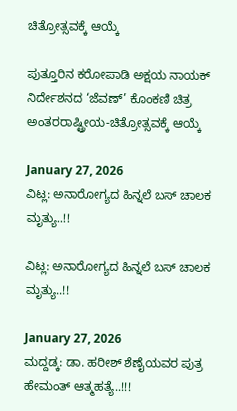ಚಿತ್ರೋತ್ಸವಕ್ಕೆ ಆಯ್ಕೆ

ಪುತ್ತೂರಿನ ಕರೋಪಾಡಿ ಅಕ್ಷಯ ನಾಯಕ್‌ ನಿರ್ದೇಶನದ ‘ಜೆವಣ್‌’ ಕೊಂಕಣಿ ಚಿತ್ರ ಅಂತರರಾಷ್ಟ್ರೀಯ-ಚಿತ್ರೋತ್ಸವಕ್ಕೆ ಆಯ್ಕೆ

January 27, 2026
ವಿಟ್ಲ: ಅನಾರೋಗ್ಯದ ಹಿನ್ನಲೆ ಬಸ್ ಚಾಲಕ ಮೃತ್ಯು..!!

ವಿಟ್ಲ: ಅನಾರೋಗ್ಯದ ಹಿನ್ನಲೆ ಬಸ್ ಚಾಲಕ ಮೃತ್ಯು..!!

January 27, 2026
ಮದ್ದಡ್ಕ: ಡಾ. ಹರೀಶ್ ಶೆಣೈಯವರ ಪುತ್ರ ಹೇಮಂತ್ ಆತ್ಮಹತ್ಯೆ..!!!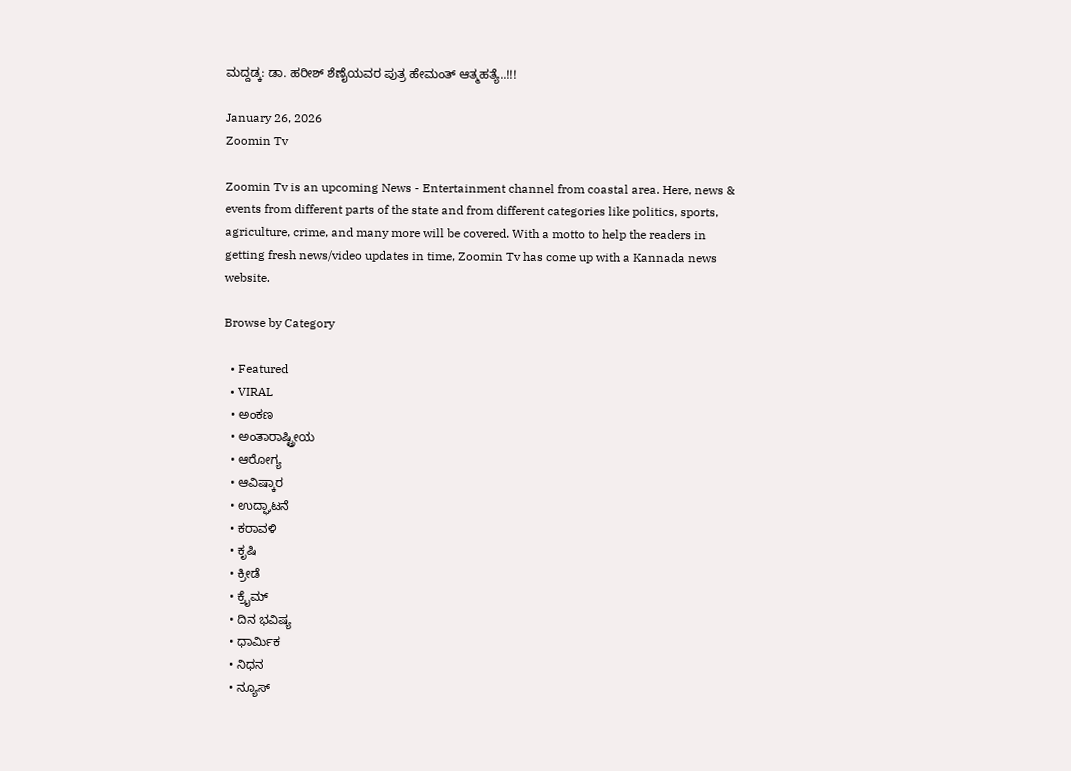ಮದ್ದಡ್ಕ: ಡಾ. ಹರೀಶ್ ಶೆಣೈಯವರ ಪುತ್ರ ಹೇಮಂತ್ ಆತ್ಮಹತ್ಯೆ..!!!

January 26, 2026
Zoomin Tv

Zoomin Tv is an upcoming News - Entertainment channel from coastal area. Here, news & events from different parts of the state and from different categories like politics, sports, agriculture, crime, and many more will be covered. With a motto to help the readers in getting fresh news/video updates in time, Zoomin Tv has come up with a Kannada news website.

Browse by Category

  • Featured
  • VIRAL
  • ಅಂಕಣ
  • ಅಂತಾರಾಷ್ಟ್ರೀಯ
  • ಆರೋಗ್ಯ
  • ಆವಿಷ್ಕಾರ
  • ಉದ್ಘಾಟನೆ
  • ಕರಾವಳಿ
  • ಕೃಷಿ
  • ಕ್ರೀಡೆ
  • ಕ್ರೈಮ್
  • ದಿನ ಭವಿಷ್ಯ
  • ಧಾರ್ಮಿಕ
  • ನಿಧನ
  • ನ್ಯೂಸ್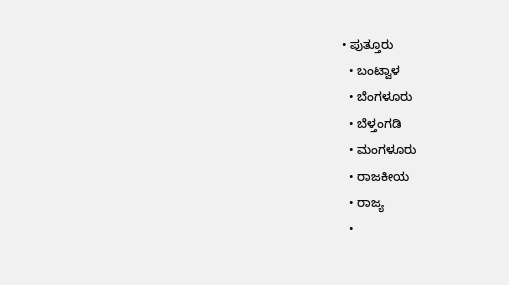• ಪುತ್ತೂರು
  • ಬಂಟ್ವಾಳ
  • ಬೆಂಗಳೂರು
  • ಬೆಳ್ತಂಗಡಿ
  • ಮಂಗಳೂರು
  • ರಾಜಕೀಯ
  • ರಾಜ್ಯ
  •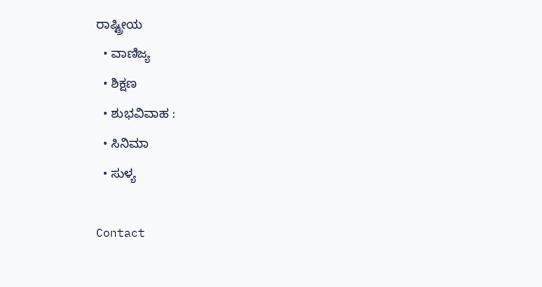ರಾಷ್ಟ್ರೀಯ
  • ವಾಣಿಜ್ಯ
  • ಶಿಕ್ಷಣ
  • ಶುಭವಿವಾಹ :
  • ಸಿನಿಮಾ
  • ಸುಳ್ಯ

Contact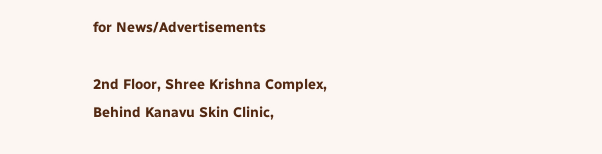for News/Advertisements

2nd Floor, Shree Krishna Complex,
Behind Kanavu Skin Clinic,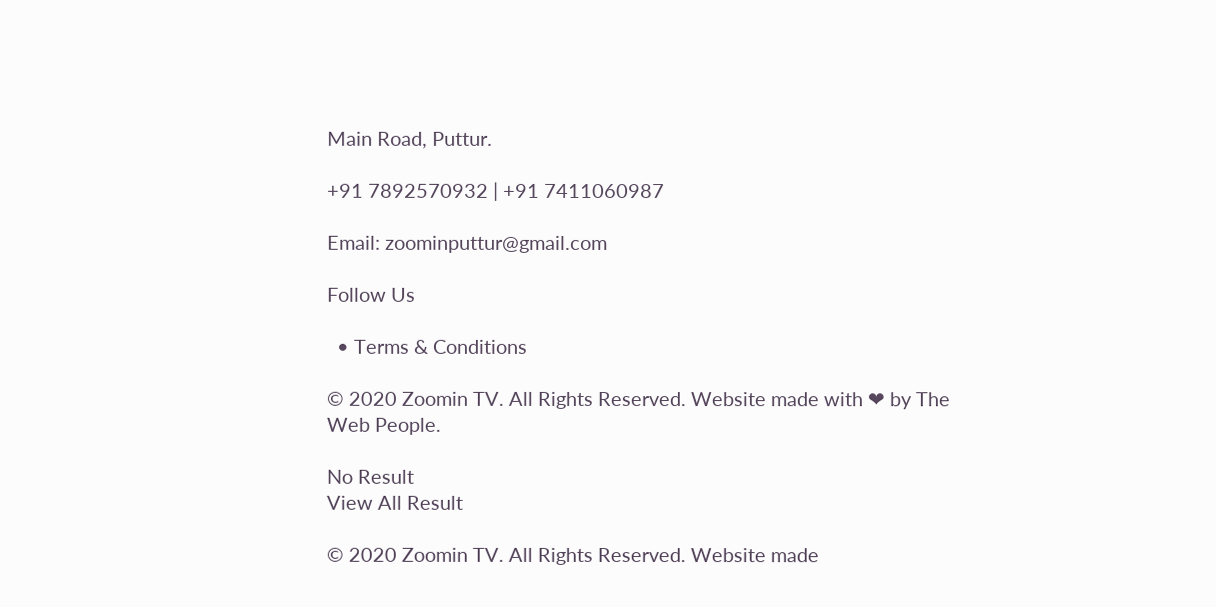Main Road, Puttur.

+91 7892570932 | +91 7411060987

Email: zoominputtur@gmail.com

Follow Us

  • Terms & Conditions

© 2020 Zoomin TV. All Rights Reserved. Website made with ❤ by The Web People.

No Result
View All Result

© 2020 Zoomin TV. All Rights Reserved. Website made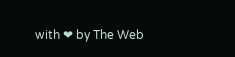with ❤ by The Web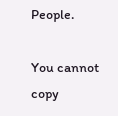People.

You cannot copy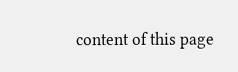content of this page